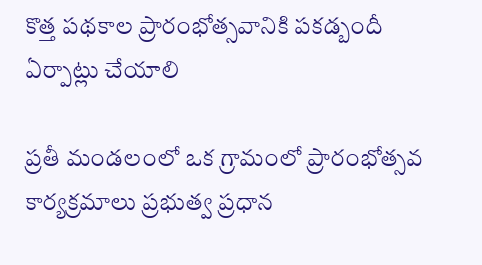కొత్త పథకాల ప్రారంభోత్సవానికి పకడ్బందీ ఏర్పాట్లు చేయాలి

ప్రతీ మండలంలో ఒక గ్రామంలో ప్రారంభోత్సవ కార్యక్రమాలు ప్రభుత్వ ప్రధాన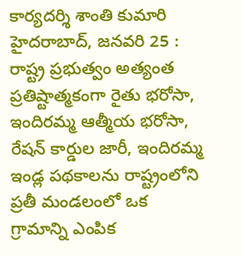కార్యదర్శి శాంతి కుమారి హైదరాబాద్, జనవరి 25 : రాష్ట్ర ప్రభుత్వం అత్యంత ప్రతిష్టాత్మకంగా రైతు భరోసా, ఇందిరమ్మ ఆత్మీయ భరోసా, రేషన్ కార్డుల జారీ, ఇందిరమ్మ ఇండ్ల పథకాలను రాష్ట్రంలోని ప్రతీ మండలంలో ఒక గ్రామాన్ని ఎంపిక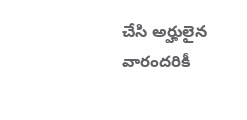చేసి అర్హులైన వారందరికీ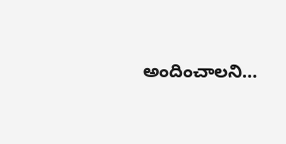అందించాలని…